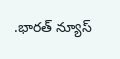.భారత్ న్యూస్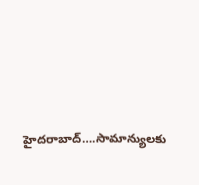హైదరాబాద్….సామాన్యులకు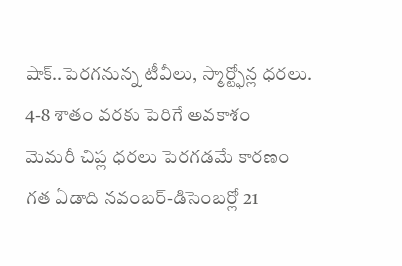షాక్..పెరగనున్న టీవీలు, స్మార్ట్ఫోన్ల ధరలు.
4-8 శాతం వరకు పెరిగే అవకాశం
మెమరీ చిప్ల ధరలు పెరగడమే కారణం
గత ఏడాది నవంబర్-డిసెంబర్లో 21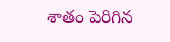శాతం పెరిగిన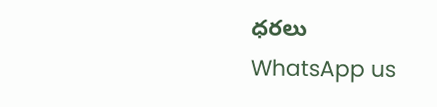ధరలు
WhatsApp us